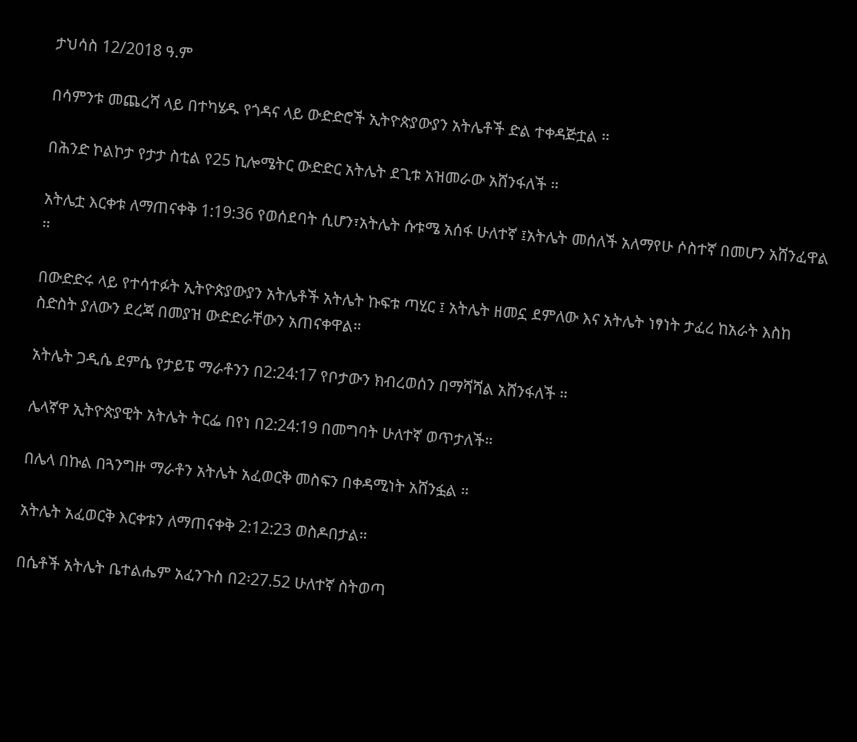ታህሳስ 12/2018 ዓ.ም

በሳምንቱ መጨረሻ ላይ በተካሄዱ የጎዳና ላይ ውድድሮች ኢትዮጵያውያን አትሌቶች ድል ተቀዳጅቷል ።

በሕንድ ኮልኮታ የታታ ስቲል የ25 ኪሎሜትር ውድድር አትሌት ደጊቱ አዝመራው አሸንፋለች ።

አትሌቷ እርቀቱ ለማጠናቀቅ 1:19:36 የወሰደባት ሲሆን፣አትሌት ሱቱሜ አሰፋ ሁለተኛ ፤አትሌት መሰለች አለማየሁ ሶስተኛ በመሆን አሸንፈዋል ።

በውድድሩ ላይ የተሳተፉት ኢትዮጵያውያን አትሌቶች አትሌት ኩፍቱ ጣሂር ፤ አትሌት ዘመኗ ደምለው እና አትሌት ነፃነት ታፈረ ከአራት እስከ ስድስት ያለውን ደረጃ በመያዝ ውድድራቸውን አጠናቀዋል።

አትሌት ጋዲሴ ደምሴ የታይፔ ማራቶንን በ2:24:17 የቦታውን ክብረወሰን በማሻሻል አሸንፋለች ።

ሌላኛዋ ኢትዮጵያዊት አትሌት ትርፌ በየነ በ2:24:19 በመግባት ሁለተኛ ወጥታለች።

በሌላ በኩል በጓንግዙ ማራቶን አትሌት አፈወርቅ መስፍን በቀዳሚነት አሸንፏል ።

አትሌት አፈወርቅ እርቀቱን ለማጠናቀቅ 2:12:23 ወስዶበታል።

በሴቶች አትሌት ቤተልሔም አፈንጉስ በ2፡27.52 ሁለተኛ ስትወጣ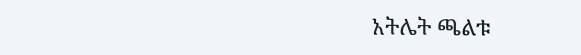አትሌት ጫልቱ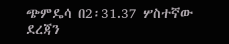ጭምዴሳ በ2፡31.37 ሦስተኛው ደረጃን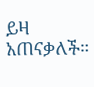ይዛ አጠናቃለች።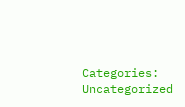Categories: Uncategorized